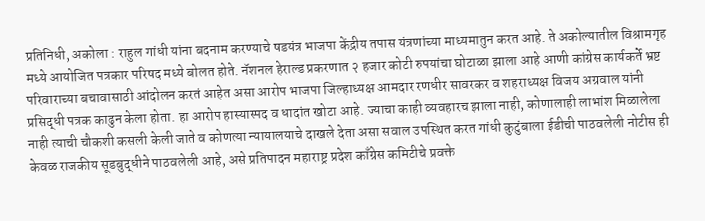प्रतिनिधी, अकोला : राहुल गांधी यांना बदनाम करण्याचे षडयंत्र भाजपा केंद्रीय तपास यंत्रणांच्या माध्यमातुन करत आहे. ते अकोल्यातील विश्रामगृह मध्ये आयोजित पत्रकार परिषद मध्ये बोलत होते. नॅशनल हेराल्ड प्रकरणात २ हजार कोटी रुपयांचा घोटाळा झाला आहे आणी कांग्रेस कार्यकर्ते भ्रष्ट परिवाराच्या बचावासाठी आंदोलन करतं आहेत असा आरोप भाजपा जिल्हाध्यक्ष आमदार रणधीर सावरकर व शहराध्यक्ष विजय अग्रवाल यांनी प्रसिद्धी पत्रक काढुन केला होता. हा आरोप हास्यास्पद व धादांत खोटा आहे. ज्याचा काही व्यवहारच झाला नाही, कोणालाही लाभांश मिळालेला नाही त्याची चौकशी कसली केली जाते व कोणत्या न्यायालयाचे दाखले देता असा सवाल उपस्थित करत गांधी कुटुंबाला ईडीची पाठवलेली नोटीस ही केवळ राजकीय सूडबुद्धीने पाठवलेली आहे, असे प्रतिपादन महाराष्ट्र प्रदेश काँग्रेस कमिटीचे प्रवक्ते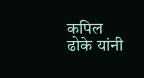कपिल ढोके यांनी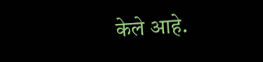केले आहे.